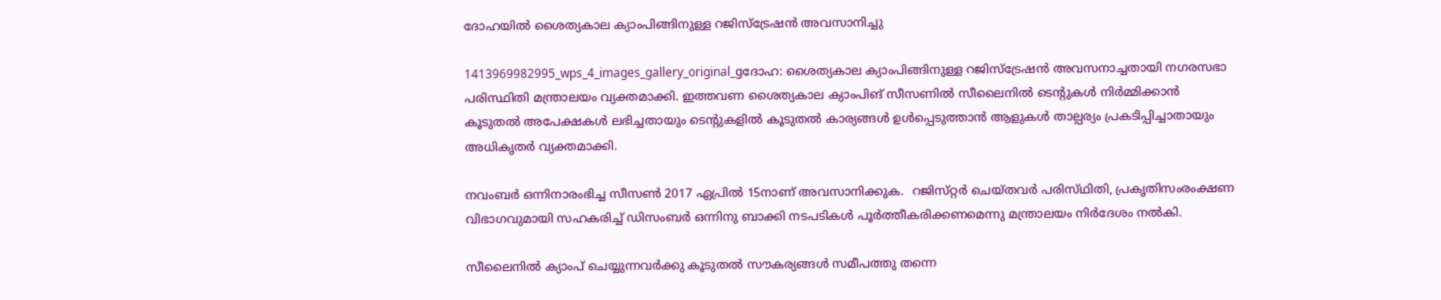ദോഹയില്‍ ശൈത്യകാല ക്യാംപിങ്ങിനുള്ള റജിസ്‌ട്രേഷന്‍ അവസാനിച്ചു

1413969982995_wps_4_images_gallery_original_gദോഹ: ശൈത്യകാല ക്യാംപിങ്ങിനുള്ള റജിസ്‌ട്രേഷന്‍ അവസനാച്ചതായി നഗരസഭാ പരിസ്ഥിതി മന്ത്രാലയം വ്യക്തമാക്കി. ഇത്തവണ ശൈത്യകാല ക്യാംപിങ് സീസണില്‍ സീലൈനില്‍ ടെന്റുകള്‍ നിര്‍മ്മിക്കാന്‍ കൂടുതല്‍ അപേക്ഷകള്‍ ലഭിച്ചതായും ടെന്റുകളില്‍ കൂടുതല്‍ കാര്യങ്ങള്‍ ഉള്‍പ്പെടുത്താന്‍ ആളുകള്‍ താല്പര്യം പ്രകടിപ്പിച്ചാതായും അധികൃതര്‍ വ്യക്തമാക്കി.

നവംബർ ഒന്നിനാരംഭിച്ച സീസൺ 2017 ഏപ്രിൽ 15നാണ്‌ അവസാനിക്കുക.  റജിസ്‌റ്റർ ചെയ്‌തവർ പരിസ്‌ഥിതി, പ്രകൃതിസംരംക്ഷണ വിഭാഗവുമായി സഹകരിച്ച്‌ ഡിസംബർ ഒന്നിനു ബാക്കി നടപടികൾ പൂർത്തീകരിക്കണമെന്നു മന്ത്രാലയം നിർദേശം നൽകി.

സീലൈനില്‍ ക്യാംപ് ചെയ്യുന്നവര്‍ക്കു കൂടുതല്‍ സൗകര്യങ്ങള്‍ സമീപത്തു തന്നെ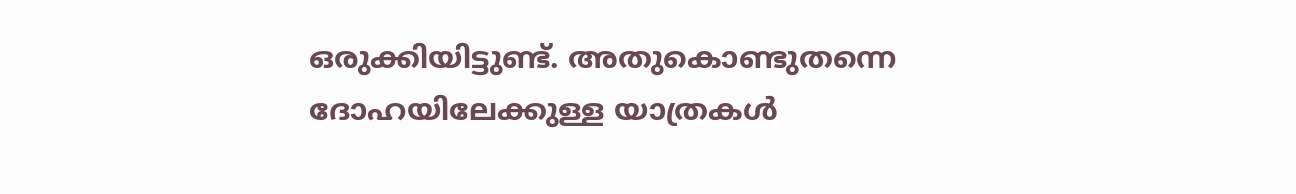ഒരുക്കിയിട്ടുണ്ട്. അതുകൊണ്ടുതന്നെ ദോഹയിലേക്കുള്ള യാത്രകള്‍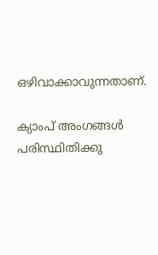ഒഴിവാക്കാവുന്നതാണ്.

ക്യാംപ് അംഗങ്ങള്‍ പരിസ്ഥിതിക്കു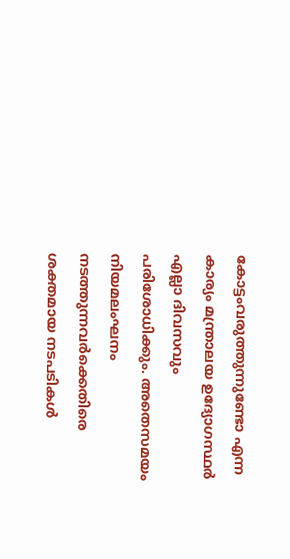കോട്ടംവരുത്തുന്നുണ്ടോ എന്ന കാര്യം മന്ത്രാലയ ഉദ്യോഗസ്ഥര്‍ എല്ലാ ദിവസവും പരിശോധിക്കും. അതെസമയം നിയമലംഘനം നടത്തുന്നവര്‍ക്കെതിരെ ശക്തമായ നടപടികള്‍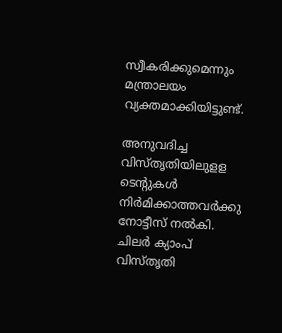സ്വീകരിക്കുമെന്നും മന്ത്രാലയം വ്യക്തമാക്കിയിട്ടുണ്ട്.

അനുവദിച്ച വിസ്തൃതിയിലുളള ടെന്റുകള്‍ നിര്‍മിക്കാത്തവര്‍ക്കു നോട്ടീസ് നല്‍കി. ചിലര്‍ ക്യാംപ് വിസ്തൃതി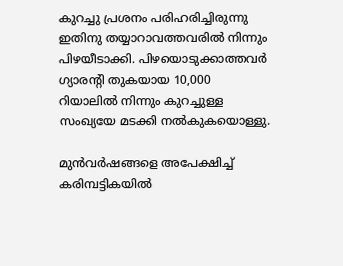കുറച്ചു പ്രശനം പരിഹരിച്ചിരുന്നു ഇതിനു തയ്യാറാവത്തവരില്‍ നിന്നും പിഴയീടാക്കി. പിഴയൊടുക്കാത്തവര്‍ ഗ്യാരന്റി തുകയായ 10,000 റിയാലില്‍ നിന്നും കുറച്ചുള്ള സംഖ്യയേ മടക്കി നല്‍കുകയൊള്ളു.

മുന്‍വര്‍ഷങ്ങളെ അപേക്ഷിച്ച് കരിമ്പട്ടികയില്‍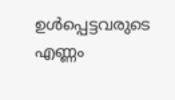ഉള്‍പ്പെട്ടവരുടെ എണ്ണം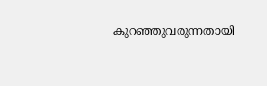കുറഞ്ഞുവരുന്നതായി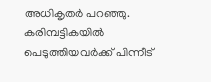അധികൃതര്‍ പറഞ്ഞു. കരിമ്പട്ടികയില്‍ പെടുത്തിയവര്‍ക്ക് പിന്നീട്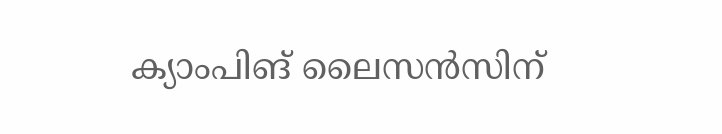ക്യാംപിങ് ലൈസന്‍സിന്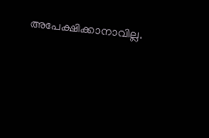അപേക്ഷിക്കാനാവില്ല.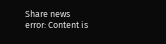Share news
error: Content is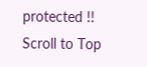protected !!
Scroll to Top